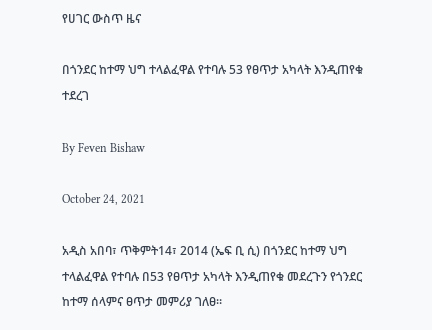የሀገር ውስጥ ዜና

በጎንደር ከተማ ህግ ተላልፈዋል የተባሉ 53 የፀጥታ አካላት እንዲጠየቁ ተደረገ

By Feven Bishaw

October 24, 2021

አዲስ አበባ፣ ጥቅምት14፣ 2014 (ኤፍ ቢ ሲ) በጎንደር ከተማ ህግ ተላልፈዋል የተባሉ በ53 የፀጥታ አካላት እንዲጠየቁ መደረጉን የጎንደር ከተማ ሰላምና ፀጥታ መምሪያ ገለፀ።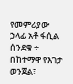የመምሪያው ኃላፊ አቶ ፋሲል ሰንደቁ ÷ በከተማዋ የእገታ ወንጀል፣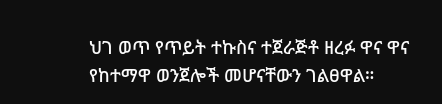ህገ ወጥ የጥይት ተኩስና ተጀራጅቶ ዘረፉ ዋና ዋና የከተማዋ ወንጀሎች መሆናቸውን ገልፀዋል።